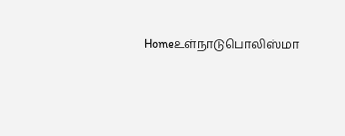Homeஉள்நாடுபொலிஸ்மா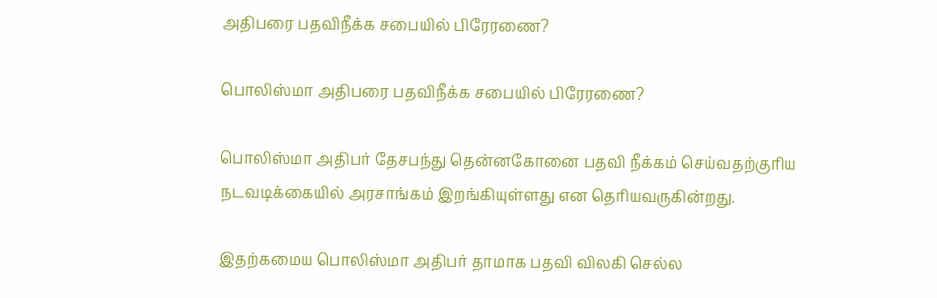அதிபரை பதவிநீக்க சபையில் பிரேரணை?

பொலிஸ்மா அதிபரை பதவிநீக்க சபையில் பிரேரணை?

பொலிஸ்மா அதிபர் தேசபந்து தென்னகோனை பதவி நீக்கம் செய்வதற்குரிய நடவடிக்கையில் அரசாங்கம் இறங்கியுள்ளது என தெரியவருகின்றது.

இதற்கமைய பொலிஸ்மா அதிபர் தாமாக பதவி விலகி செல்ல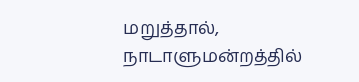மறுத்தால், நாடாளுமன்றத்தில்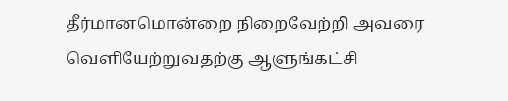தீர்மானமொன்றை நிறைவேற்றி அவரை வெளியேற்றுவதற்கு ஆளுங்கட்சி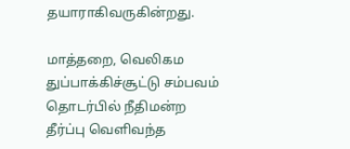தயாராகிவருகின்றது.

மாத்தறை, வெலிகம துப்பாக்கிச்சூட்டு சம்பவம் தொடர்பில் நீதிமன்ற தீர்ப்பு வெளிவந்த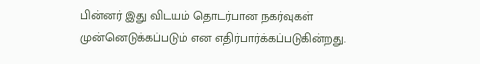பின்னர் இது விடயம் தொடர்பான நகர்வுகள் முன்னெடுக்கப்படும் என எதிர்பார்க்கப்படுகின்றது.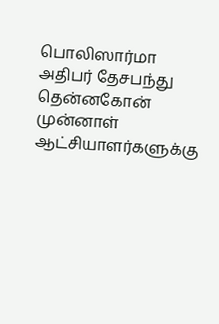பொலிஸார்மா அதிபர் தேசபந்து தென்னகோன் முன்னாள் ஆட்சியாளர்களுக்கு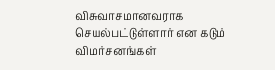விசுவாசமானவராக செயல்பட்டுள்ளார் என கடும் விமர்சனங்கள்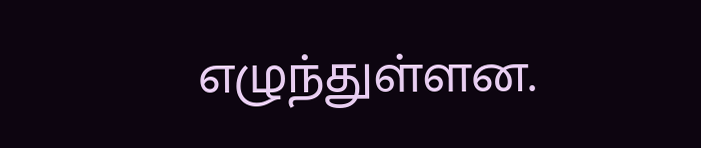எழுந்துள்ளன.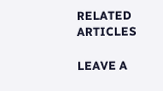RELATED ARTICLES

LEAVE A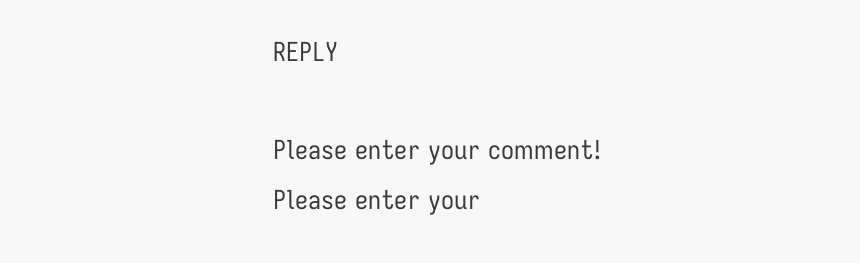REPLY

Please enter your comment!
Please enter your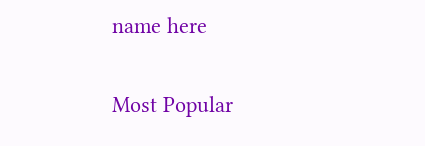name here

Most Popular